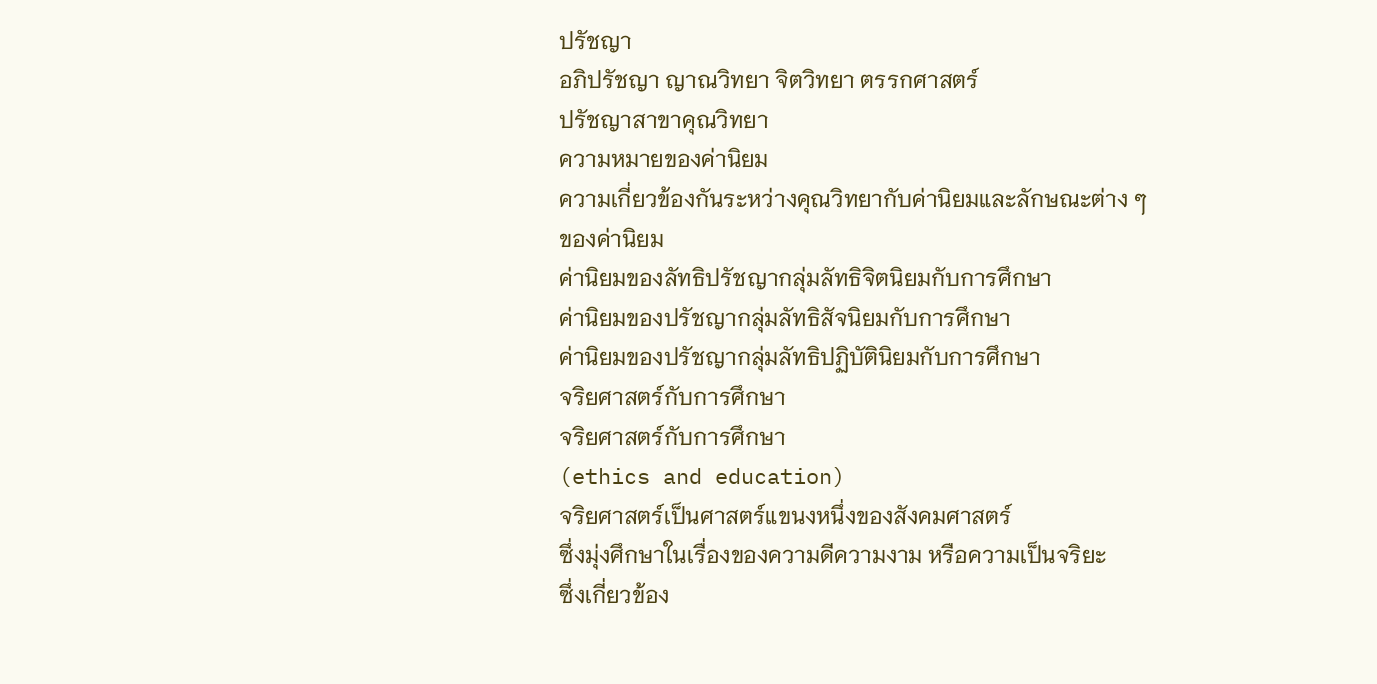ปรัชญา
อภิปรัชญา ญาณวิทยา จิตวิทยา ตรรกศาสตร์
ปรัชญาสาขาคุณวิทยา
ความหมายของค่านิยม
ความเกี่ยวข้องกันระหว่างคุณวิทยากับค่านิยมและลักษณะต่าง ๆ
ของค่านิยม
ค่านิยมของลัทธิปรัชญากลุ่มลัทธิจิตนิยมกับการศึกษา
ค่านิยมของปรัชญากลุ่มลัทธิสัจนิยมกับการศึกษา
ค่านิยมของปรัชญากลุ่มลัทธิปฏิบัตินิยมกับการศึกษา
จริยศาสตร์กับการศึกษา
จริยศาสตร์กับการศึกษา
(ethics and education)
จริยศาสตร์เป็นศาสตร์แขนงหนึ่งของสังคมศาสตร์
ซึ่งมุ่งศึกษาในเรื่องของความดีความงาม หรือความเป็นจริยะ
ซึ่งเกี่ยวข้อง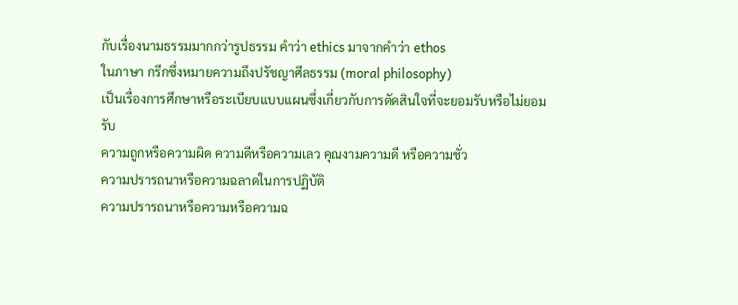กับเรื่องนามธรรมมากกว่ารูปธรรม คำว่า ethics มาจากคำว่า ethos
ในภาษา กรีกซึ่งหมายความถึงปรัชญาศีลธรรม (moral philosophy)
เป็นเรื่องการศึกษาหรือระเบียบแบบแผนซึ่งเกี่ยวกับการตัดสินใจที่จะยอมรับหรือไม่ยอมรับ
ความถูกหรือความผิด ความดีหรือความเลว คุณงามความดี หรือความชั่ว
ความปรารถนาหรือความฉลาดในการปฏิบัติ
ความปรารถนาหรือความหรือความฉ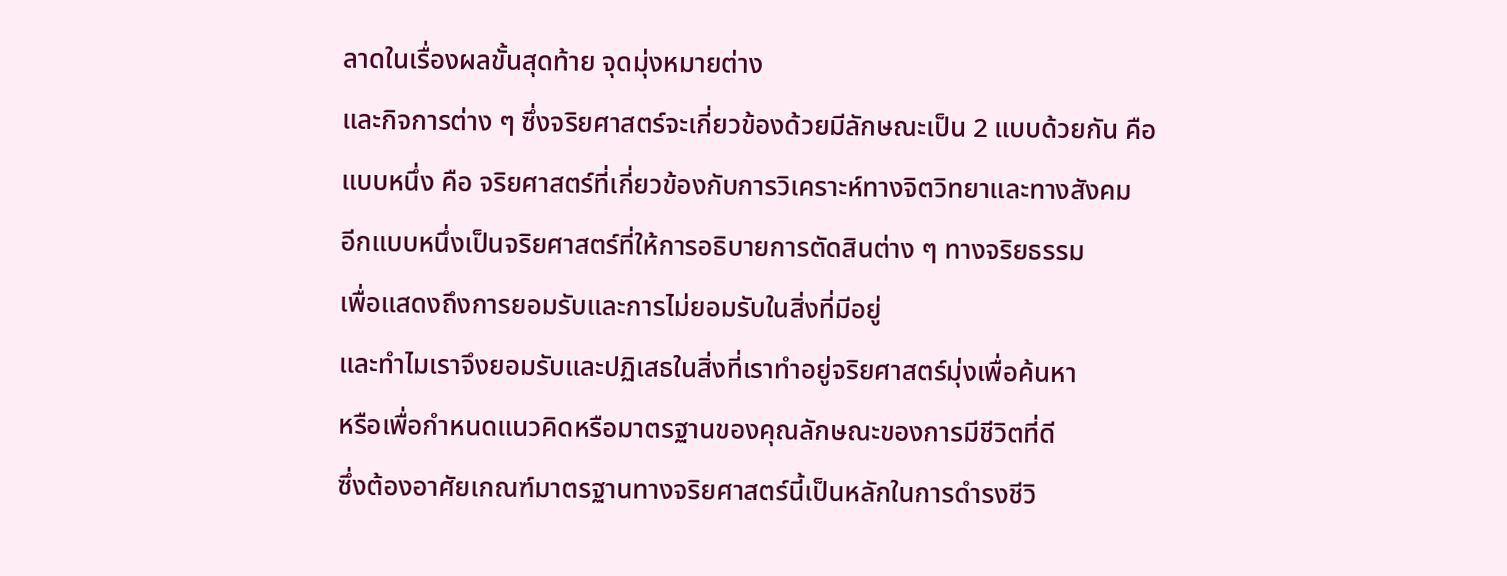ลาดในเรื่องผลขั้นสุดท้าย จุดมุ่งหมายต่าง
และกิจการต่าง ๆ ซึ่งจริยศาสตร์จะเกี่ยวข้องด้วยมีลักษณะเป็น 2 แบบด้วยกัน คือ
แบบหนึ่ง คือ จริยศาสตร์ที่เกี่ยวข้องกับการวิเคราะห์ทางจิตวิทยาและทางสังคม
อีกแบบหนึ่งเป็นจริยศาสตร์ที่ให้การอธิบายการตัดสินต่าง ๆ ทางจริยธรรม
เพื่อแสดงถึงการยอมรับและการไม่ยอมรับในสิ่งที่มีอยู่
และทำไมเราจึงยอมรับและปฏิเสธในสิ่งที่เราทำอยู่จริยศาสตร์มุ่งเพื่อค้นหา
หรือเพื่อกำหนดแนวคิดหรือมาตรฐานของคุณลักษณะของการมีชีวิตที่ดี
ซึ่งต้องอาศัยเกณฑ์มาตรฐานทางจริยศาสตร์นี้เป็นหลักในการดำรงชีวิ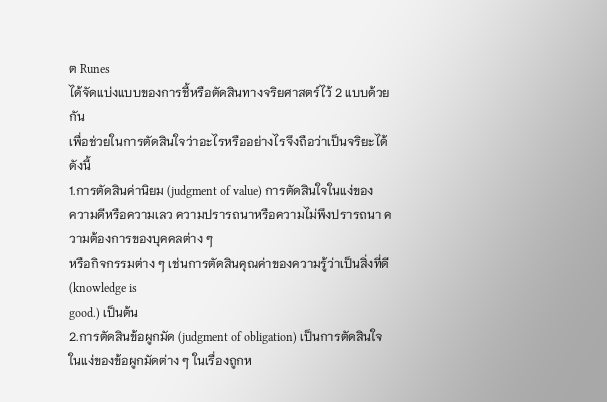ต Runes
ได้จัดแบ่งแบบของการชี้หรือตัดสินทางจริยศาสตร์ไว้ 2 แบบด้วยกัน
เพื่อช่วยในการตัดสินใจว่าอะไรหรืออย่างไรจึงถือว่าเป็นจริยะได้ดังนี้
1.การตัดสินค่านิยม (judgment of value) การตัดสินใจในแง่ของ
ความดีหรือความเลว ความปรารถนาหรือความไม่พึงปรารถนา ความต้องการของบุคคลต่าง ๆ
หรือกิจกรรมต่าง ๆ เช่นการตัดสินคุณค่าของความรู้ว่าเป็นสิ่งที่ดี (knowledge is
good.) เป็นต้น
2.การตัดสินข้อผูกมัด (judgment of obligation) เป็นการตัดสินใจ
ในแง่ของข้อผูกมัดต่าง ๆ ในเรื่องถูกห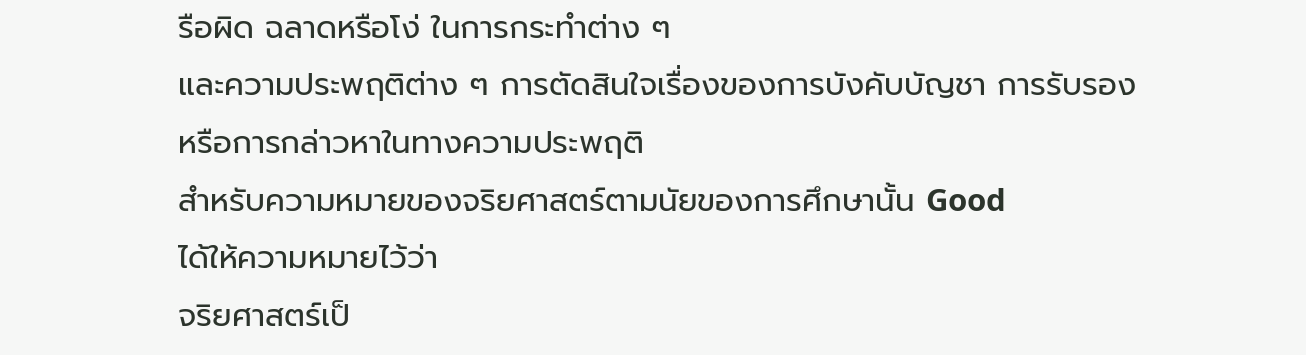รือผิด ฉลาดหรือโง่ ในการกระทำต่าง ๆ
และความประพฤติต่าง ๆ การตัดสินใจเรื่องของการบังคับบัญชา การรับรอง
หรือการกล่าวหาในทางความประพฤติ
สำหรับความหมายของจริยศาสตร์ตามนัยของการศึกษานั้น Good
ได้ให้ความหมายไว้ว่า
จริยศาสตร์เป็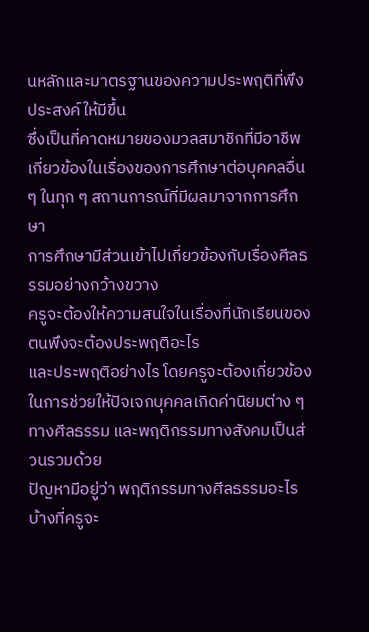นหลักและมาตรฐานของความประพฤติที่พึงประสงค์ให้มีขึ้น
ซึ่งเป็นที่คาดหมายของมวลสมาชิกที่มีอาชีพเกี่ยวข้องในเรื่องของการศึกษาต่อบุคคลอื่น
ๆ ในทุก ๆ สถานการณ์ที่มีผลมาจากการศึกษา
การศึกษามีส่วนเข้าไปเกี่ยวข้องกับเรื่องศีลธรรมอย่างกว้างขวาง
ครูจะต้องให้ความสนใจในเรื่องที่นักเรียนของตนพึงจะต้องประพฤติอะไร
และประพฤติอย่างไร โดยครูจะต้องเกี่ยวข้องในการช่วยให้ปัจเจกบุคคลเกิดค่านิยมต่าง ๆ
ทางศีลธรรม และพฤติกรรมทางสังคมเป็นส่วนรวมด้วย
ปัญหามีอยู่ว่า พฤติกรรมทางศีลธรรมอะไรบ้างที่ครูจะ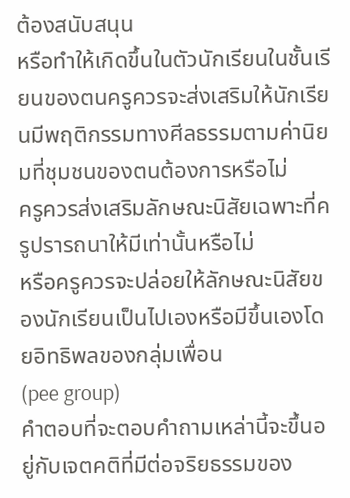ต้องสนับสนุน
หรือทำให้เกิดขึ้นในตัวนักเรียนในชั้นเรียนของตนครูควรจะส่งเสริมให้นักเรียนมีพฤติกรรมทางศีลธรรมตามค่านิยมที่ชุมชนของตนต้องการหรือไม่
ครูควรส่งเสริมลักษณะนิสัยเฉพาะที่ครูปรารถนาให้มีเท่านั้นหรือไม่
หรือครูควรจะปล่อยให้ลักษณะนิสัยของนักเรียนเป็นไปเองหรือมีขึ้นเองโดยอิทธิพลของกลุ่มเพื่อน
(pee group)
คำตอบที่จะตอบคำถามเหล่านี้จะขึ้นอยู่กับเจตคติที่มีต่อจริยธรรมของ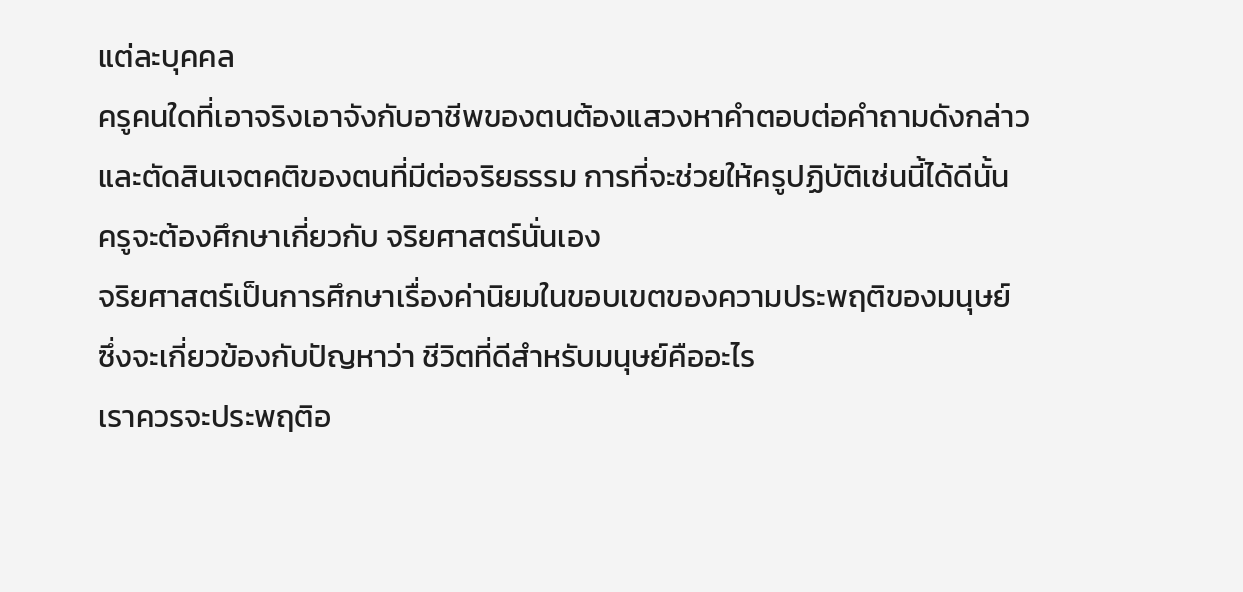แต่ละบุคคล
ครูคนใดที่เอาจริงเอาจังกับอาชีพของตนต้องแสวงหาคำตอบต่อคำถามดังกล่าว
และตัดสินเจตคติของตนที่มีต่อจริยธรรม การที่จะช่วยให้ครูปฏิบัติเช่นนี้ได้ดีนั้น
ครูจะต้องศึกษาเกี่ยวกับ จริยศาสตร์นั่นเอง
จริยศาสตร์เป็นการศึกษาเรื่องค่านิยมในขอบเขตของความประพฤติของมนุษย์
ซึ่งจะเกี่ยวข้องกับปัญหาว่า ชีวิตที่ดีสำหรับมนุษย์คืออะไร
เราควรจะประพฤติอ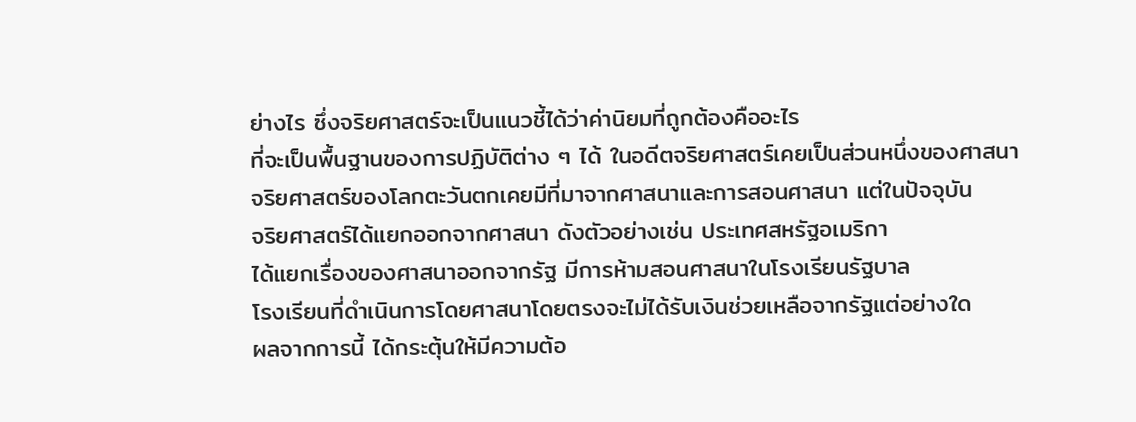ย่างไร ซึ่งจริยศาสตร์จะเป็นแนวชี้ได้ว่าค่านิยมที่ถูกต้องคืออะไร
ที่จะเป็นพื้นฐานของการปฏิบัติต่าง ๆ ได้ ในอดีตจริยศาสตร์เคยเป็นส่วนหนึ่งของศาสนา
จริยศาสตร์ของโลกตะวันตกเคยมีที่มาจากศาสนาและการสอนศาสนา แต่ในปัจจุบัน
จริยศาสตร์ได้แยกออกจากศาสนา ดังตัวอย่างเช่น ประเทศสหรัฐอเมริกา
ได้แยกเรื่องของศาสนาออกจากรัฐ มีการห้ามสอนศาสนาในโรงเรียนรัฐบาล
โรงเรียนที่ดำเนินการโดยศาสนาโดยตรงจะไม่ได้รับเงินช่วยเหลือจากรัฐแต่อย่างใด
ผลจากการนี้ ได้กระตุ้นให้มีความต้อ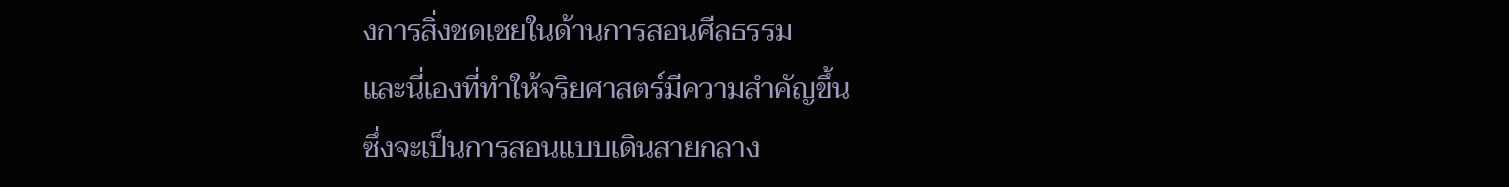งการสิ่งชดเชยในด้านการสอนศีลธรรม
และนี่เองที่ทำให้จริยศาสตร์มีความสำคัญขึ้น
ซึ่งจะเป็นการสอนแบบเดินสายกลาง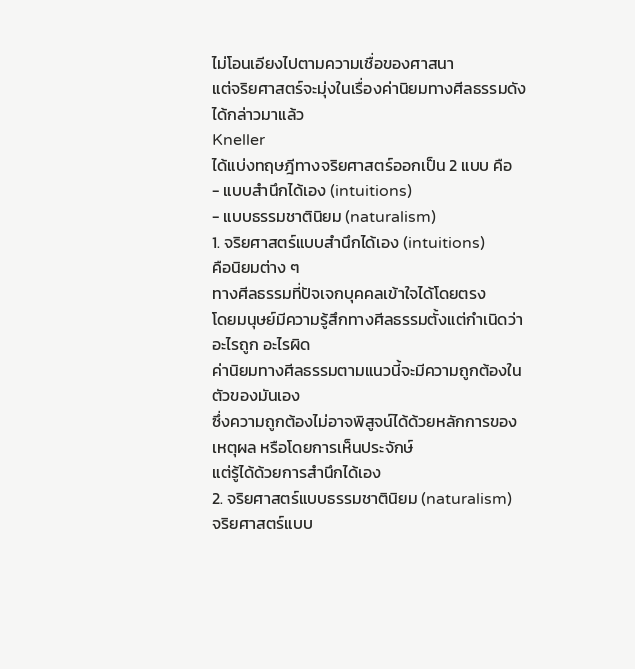ไม่โอนเอียงไปตามความเชื่อของศาสนา
แต่จริยศาสตร์จะมุ่งในเรื่องค่านิยมทางศีลธรรมดังได้กล่าวมาแล้ว
Kneller
ได้แบ่งทฤษฎีทางจริยศาสตร์ออกเป็น 2 แบบ คือ
- แบบสำนึกได้เอง (intuitions)
- แบบธรรมชาตินิยม (naturalism)
1. จริยศาสตร์แบบสำนึกได้เอง (intuitions)
คือนิยมต่าง ๆ
ทางศีลธรรมที่ปัจเจกบุคคลเข้าใจได้โดยตรง
โดยมนุษย์มีความรู้สึกทางศีลธรรมตั้งแต่กำเนิดว่าอะไรถูก อะไรผิด
ค่านิยมทางศีลธรรมตามแนวนี้จะมีความถูกต้องในตัวของมันเอง
ซึ่งความถูกต้องไม่อาจพิสูจน์ได้ด้วยหลักการของเหตุผล หรือโดยการเห็นประจักษ์
แต่รู้ได้ด้วยการสำนึกได้เอง
2. จริยศาสตร์แบบธรรมชาตินิยม (naturalism)
จริยศาสตร์แบบ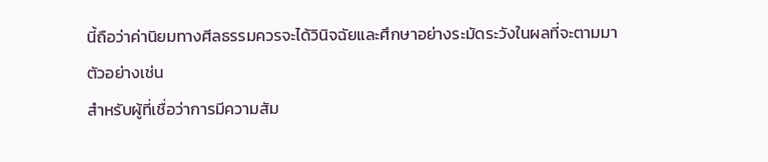นี้ถือว่าค่านิยมทางศีลธรรมควรจะได้วินิจฉัยและศึกษาอย่างระมัดระวังในผลที่จะตามมา
ตัวอย่างเช่น
สำหรับผู้ที่เชื่อว่าการมีความสัม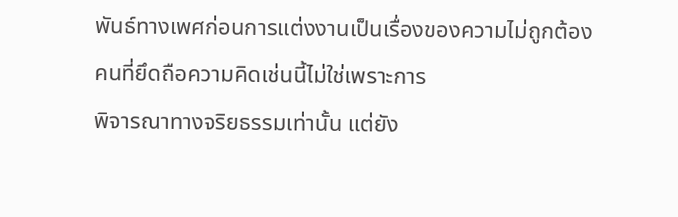พันธ์ทางเพศก่อนการแต่งงานเป็นเรื่องของความไม่ถูกต้อง
คนที่ยึดถือความคิดเช่นนี้ไม่ใช่เพราะการ
พิจารณาทางจริยธรรมเท่านั้น แต่ยัง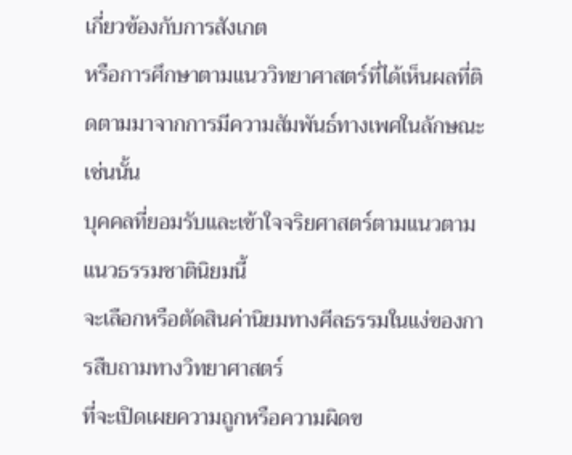เกี่ยวข้องกับการสังเกต
หรือการศึกษาตามแนววิทยาศาสตร์ที่ได้เห็นผลที่ติดตามมาจากการมีความสัมพันธ์ทางเพศในลักษณะเช่นนั้น
บุคคลที่ยอมรับและเข้าใจจริยศาสตร์ตามแนวตามแนวธรรมชาตินิยมนี้
จะเลือกหรือตัดสินค่านิยมทางศีลธรรมในแง่ของการสืบถามทางวิทยาศาสตร์
ที่จะเปิดเผยความถูกหรือความผิดข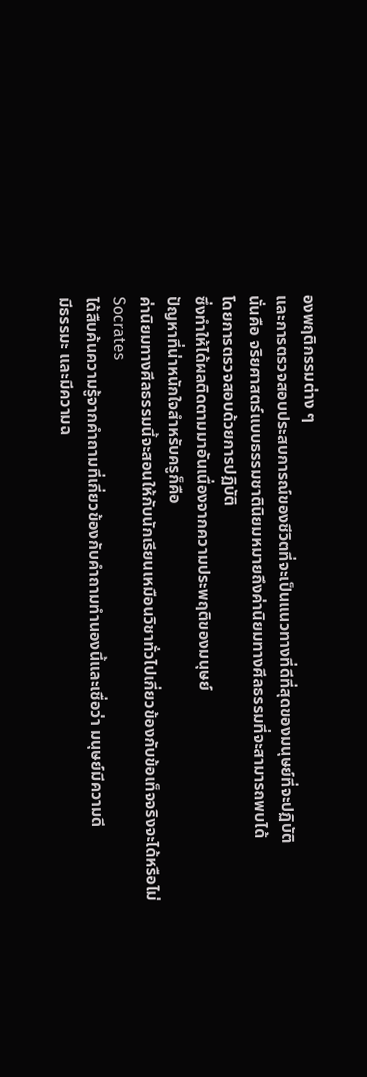องพฤติกรรมต่าง ๆ
และการตรวจสอบประสบการณ์ของชีวิตที่จะเป็นแนวทางที่ดีที่สุดของมนุษย์ที่จะปฏิบัติ
นั่นคือ จริยศาสตร์แบบธรรมชาตินิยมหมายถึงค่านิยมทางศีลธรรมที่จะสามารถพบได้
โดยการตรวจสอบด้วยการปฏิบัติ
ซึ่งทำให้ได้ผลติดตามมาอันเนื่องจากความประพฤติของมนุษย์
ปัญหาที่น่าหนักใจสำหรับครูก็คือ
ค่านิยมทางศีลธรรมนี้จะสอนให้กับนักเรียนเหมือนวิชาทั่วไปเกี่ยวข้องกับข้อเท็จจริงจะได้หรือไม่
Socrates
ได้สืบค้นความรู้จากคำถามที่เกี่ยวข้องกับคำถามทำนองนี้และเชื่อว่า มนุษย์มีความดี
มีธรรมะ และมีความฉ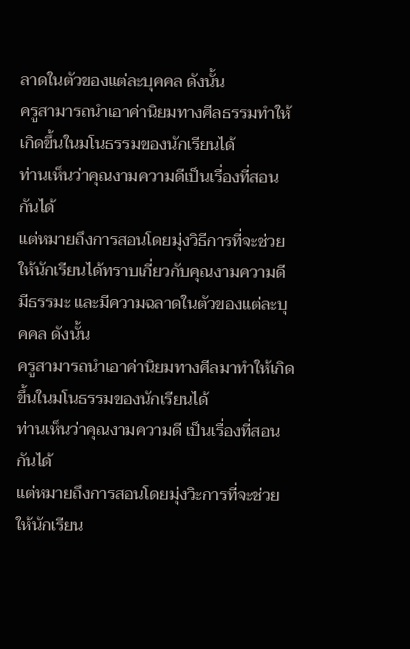ลาดในตัวของแต่ละบุคคล ดังนั้น
ครูสามารถนำเอาค่านิยมทางศีลธรรมทำให้เกิดขึ้นในมโนธรรมของนักเรียนได้
ท่านเห็นว่าคุณงามความดีเป็นเรื่องที่สอนกันได้
แต่หมายถึงการสอนโดยมุ่งวิธีการที่จะช่วยให้นักเรียนได้ทราบเกี่ยวกับคุณงามความดี
มีธรรมะ และมีความฉลาดในตัวของแต่ละบุคคล ดังนั้น
ครูสามารถนำเอาค่านิยมทางศีลมาทำให้เกิดขึ้นในมโนธรรมของนักเรียนได้
ท่านเห็นว่าคุณงามความดี เป็นเรื่องที่สอนกันได้
แต่หมายถึงการสอนโดยมุ่งวิะการที่จะช่วยให้นักเรียน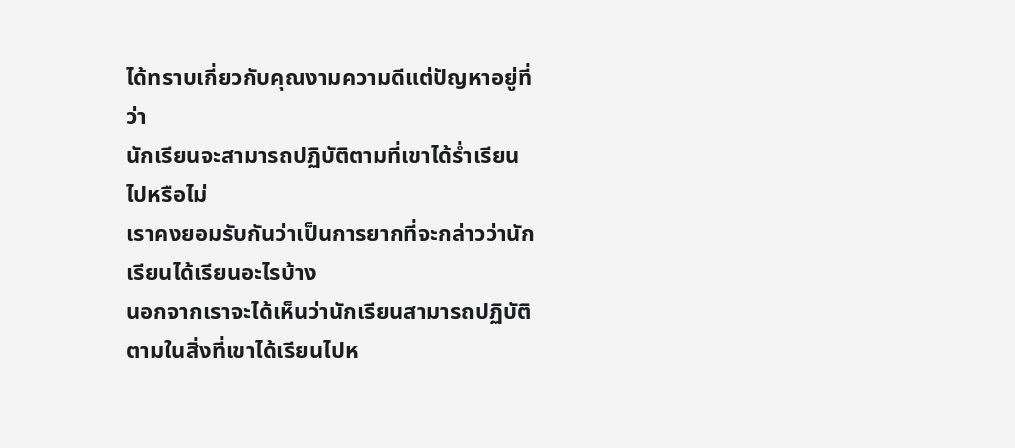ได้ทราบเกี่ยวกับคุณงามความดีแต่ปัญหาอยู่ที่ว่า
นักเรียนจะสามารถปฏิบัติตามที่เขาได้ร่ำเรียนไปหรือไม่
เราคงยอมรับกันว่าเป็นการยากที่จะกล่าวว่านักเรียนได้เรียนอะไรบ้าง
นอกจากเราจะได้เห็นว่านักเรียนสามารถปฏิบัติตามในสิ่งที่เขาได้เรียนไปห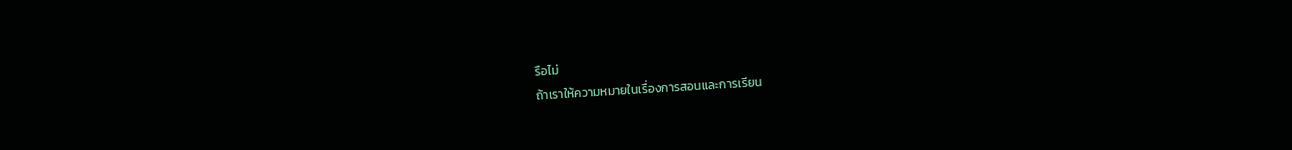รือไม่
ถ้าเราให้ความหมายในเรื่องการสอนและการเรียน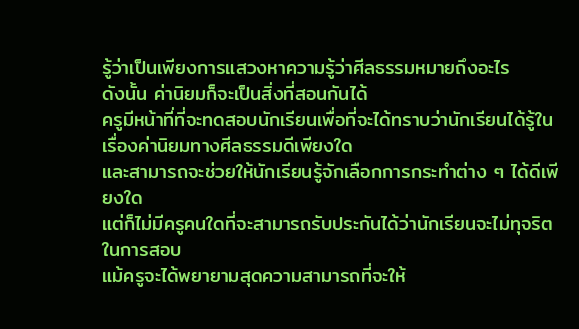รู้ว่าเป็นเพียงการแสวงหาความรู้ว่าศีลธรรมหมายถึงอะไร
ดังนั้น ค่านิยมก็จะเป็นสิ่งที่สอนกันได้
ครูมีหน้าที่ที่จะทดสอบนักเรียนเพื่อที่จะได้ทราบว่านักเรียนได้รู้ในเรื่องค่านิยมทางศีลธรรมดีเพียงใด
และสามารถจะช่วยให้นักเรียนรู้จักเลือกการกระทำต่าง ๆ ได้ดีเพียงใด
แต่ก็ไม่มีครูคนใดที่จะสามารถรับประกันได้ว่านักเรียนจะไม่ทุจริตในการสอบ
แม้ครูจะได้พยายามสุดความสามารถที่จะให้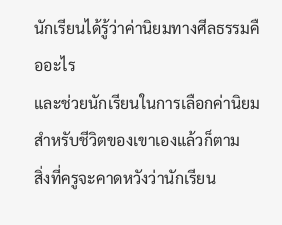นักเรียนได้รู้ว่าค่านิยมทางศีลธรรมคืออะไร
และช่วยนักเรียนในการเลือกค่านิยมสำหรับชีวิตของเขาเองแล้วก็ตาม
สิ่งที่ครูจะคาดหวังว่านักเรียน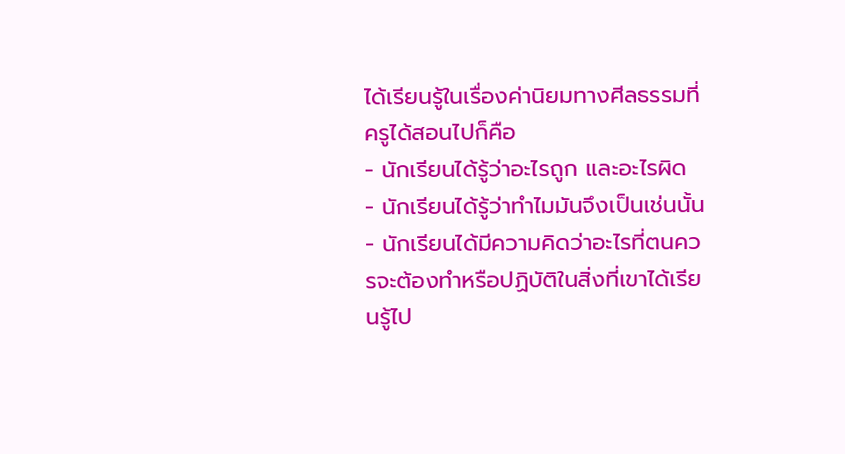ได้เรียนรู้ในเรื่องค่านิยมทางศีลธรรมที่ครูได้สอนไปก็คือ
- นักเรียนได้รู้ว่าอะไรถูก และอะไรผิด
- นักเรียนได้รู้ว่าทำไมมันจึงเป็นเช่นนั้น
- นักเรียนได้มีความคิดว่าอะไรที่ตนควรจะต้องทำหรือปฏิบัติในสิ่งที่เขาได้เรียนรู้ไป